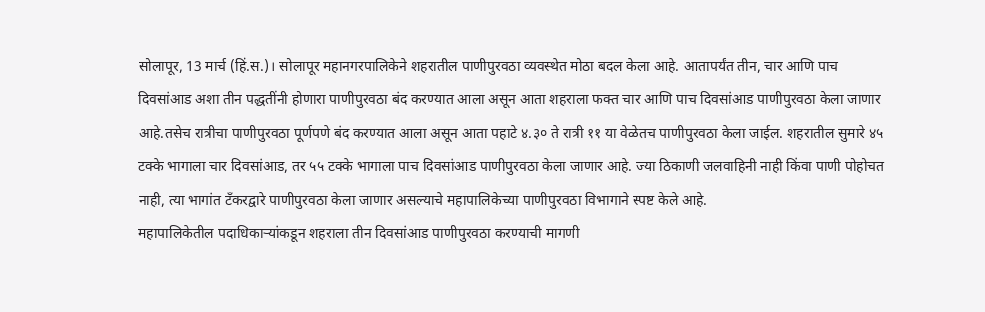सोलापूर, 13 मार्च (हिं.स.)। सोलापूर महानगरपालिकेने शहरातील पाणीपुरवठा व्यवस्थेत मोठा बदल केला आहे. आतापर्यंत तीन, चार आणि पाच दिवसांआड अशा तीन पद्धतींनी होणारा पाणीपुरवठा बंद करण्यात आला असून आता शहराला फक्त चार आणि पाच दिवसांआड पाणीपुरवठा केला जाणार आहे.तसेच रात्रीचा पाणीपुरवठा पूर्णपणे बंद करण्यात आला असून आता पहाटे ४.३० ते रात्री ११ या वेळेतच पाणीपुरवठा केला जाईल. शहरातील सुमारे ४५ टक्के भागाला चार दिवसांआड, तर ५५ टक्के भागाला पाच दिवसांआड पाणीपुरवठा केला जाणार आहे. ज्या ठिकाणी जलवाहिनी नाही किंवा पाणी पोहोचत नाही, त्या भागांत टँकरद्वारे पाणीपुरवठा केला जाणार असल्याचे महापालिकेच्या पाणीपुरवठा विभागाने स्पष्ट केले आहे.
महापालिकेतील पदाधिकाऱ्यांकडून शहराला तीन दिवसांआड पाणीपुरवठा करण्याची मागणी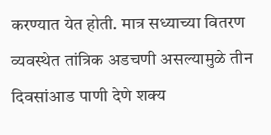करण्यात येत होती. मात्र सध्याच्या वितरण व्यवस्थेत तांत्रिक अडचणी असल्यामुळे तीन दिवसांआड पाणी देणे शक्य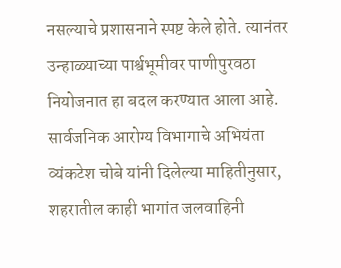नसल्याचे प्रशासनाने स्पष्ट केले होते. त्यानंतर उन्हाळ्याच्या पार्श्वभूमीवर पाणीपुरवठा नियोजनात हा बदल करण्यात आला आहे. सार्वजनिक आरोग्य विभागाचे अभियंता व्यंकटेश चोबे यांनी दिलेल्या माहितीनुसार, शहरातील काही भागांत जलवाहिनी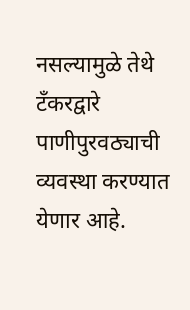नसल्यामुळे तेथे टँकरद्वारे पाणीपुरवठ्याची व्यवस्था करण्यात येणार आहे.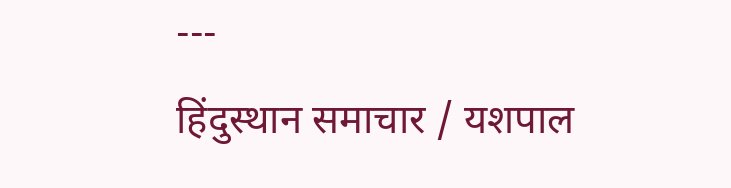---
हिंदुस्थान समाचार / यशपाल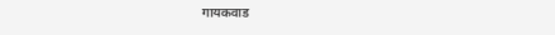गायकवाड